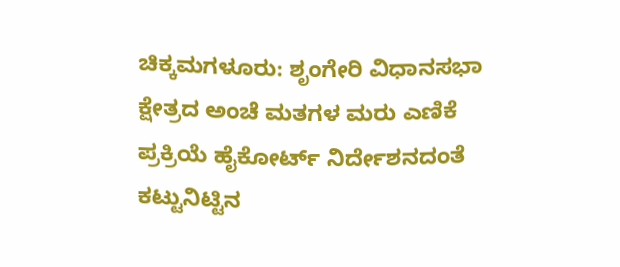ಚಿಕ್ಕಮಗಳೂರು: ಶೃಂಗೇರಿ ವಿಧಾನಸಭಾ ಕ್ಷೇತ್ರದ ಅಂಚೆ ಮತಗಳ ಮರು ಎಣಿಕೆ ಪ್ರಕ್ರಿಯೆ ಹೈಕೋರ್ಟ್ ನಿರ್ದೇಶನದಂತೆ ಕಟ್ಟುನಿಟ್ಟಿನ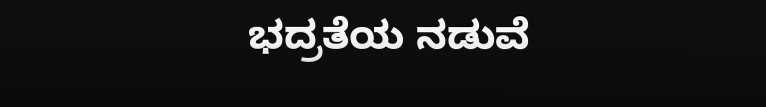ಭದ್ರತೆಯ ನಡುವೆ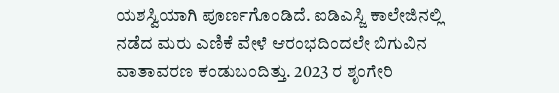ಯಶಸ್ವಿಯಾಗಿ ಪೂರ್ಣಗೊಂಡಿದೆ. ಐಡಿಎಸ್ಜಿ ಕಾಲೇಜಿನಲ್ಲಿ ನಡೆದ ಮರು ಎಣಿಕೆ ವೇಳೆ ಆರಂಭದಿಂದಲೇ ಬಿಗುವಿನ ವಾತಾವರಣ ಕಂಡುಬಂದಿತ್ತು. 2023 ರ ಶೃಂಗೇರಿ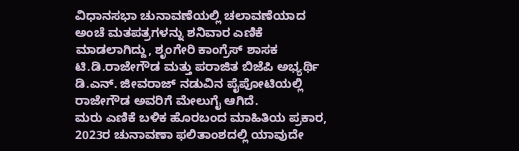ವಿಧಾನಸಭಾ ಚುನಾವಣೆಯಲ್ಲಿ ಚಲಾವಣೆಯಾದ ಅಂಚೆ ಮತಪತ್ರಗಳನ್ನು ಶನಿವಾರ ಎಣಿಕೆ ಮಾಡಲಾಗಿದ್ದು, ಶೃಂಗೇರಿ ಕಾಂಗ್ರೆಸ್ ಶಾಸಕ ಟಿ.ಡಿ.ರಾಜೇಗೌಡ ಮತ್ತು ಪರಾಜಿತ ಬಿಜೆಪಿ ಅಭ್ಯರ್ಥಿ ಡಿ.ಎನ್. ಜೀವರಾಜ್ ನಡುವಿನ ಪೈಪೋಟಿಯಲ್ಲಿ ರಾಜೇಗೌಡ ಅವರಿಗೆ ಮೇಲುಗೈ ಆಗಿದೆ.
ಮರು ಎಣಿಕೆ ಬಳಿಕ ಹೊರಬಂದ ಮಾಹಿತಿಯ ಪ್ರಕಾರ, 2023ರ ಚುನಾವಣಾ ಫಲಿತಾಂಶದಲ್ಲಿ ಯಾವುದೇ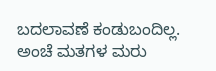ಬದಲಾವಣೆ ಕಂಡುಬಂದಿಲ್ಲ. ಅಂಚೆ ಮತಗಳ ಮರು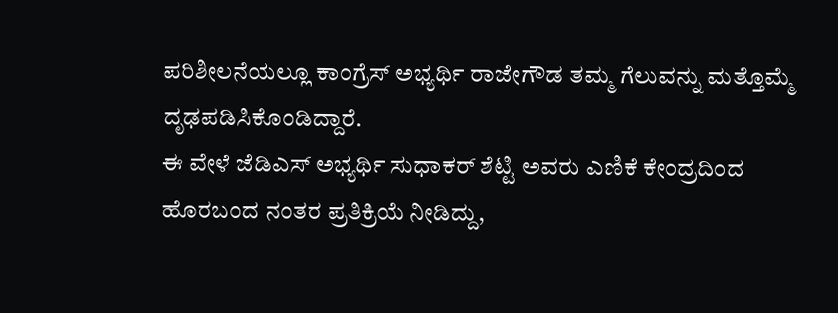ಪರಿಶೀಲನೆಯಲ್ಲೂ ಕಾಂಗ್ರೆಸ್ ಅಭ್ಯರ್ಥಿ ರಾಜೇಗೌಡ ತಮ್ಮ ಗೆಲುವನ್ನು ಮತ್ತೊಮ್ಮೆ ದೃಢಪಡಿಸಿಕೊಂಡಿದ್ದಾರೆ.
ಈ ವೇಳೆ ಜೆಡಿಎಸ್ ಅಭ್ಯರ್ಥಿ ಸುಧಾಕರ್ ಶೆಟ್ಟಿ ಅವರು ಎಣಿಕೆ ಕೇಂದ್ರದಿಂದ ಹೊರಬಂದ ನಂತರ ಪ್ರತಿಕ್ರಿಯೆ ನೀಡಿದ್ದು,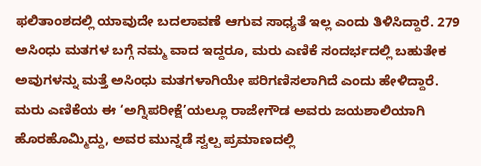ಫಲಿತಾಂಶದಲ್ಲಿ ಯಾವುದೇ ಬದಲಾವಣೆ ಆಗುವ ಸಾಧ್ಯತೆ ಇಲ್ಲ ಎಂದು ತಿಳಿಸಿದ್ದಾರೆ. 279 ಅಸಿಂಧು ಮತಗಳ ಬಗ್ಗೆ ನಮ್ಮ ವಾದ ಇದ್ದರೂ, ಮರು ಎಣಿಕೆ ಸಂದರ್ಭದಲ್ಲಿ ಬಹುತೇಕ ಅವುಗಳನ್ನು ಮತ್ತೆ ಅಸಿಂಧು ಮತಗಳಾಗಿಯೇ ಪರಿಗಣಿಸಲಾಗಿದೆ ಎಂದು ಹೇಳಿದ್ದಾರೆ.
ಮರು ಎಣಿಕೆಯ ಈ ‘ಅಗ್ನಿಪರೀಕ್ಷೆ’ಯಲ್ಲೂ ರಾಜೇಗೌಡ ಅವರು ಜಯಶಾಲಿಯಾಗಿ ಹೊರಹೊಮ್ಮಿದ್ದು, ಅವರ ಮುನ್ನಡೆ ಸ್ವಲ್ಪ ಪ್ರಮಾಣದಲ್ಲಿ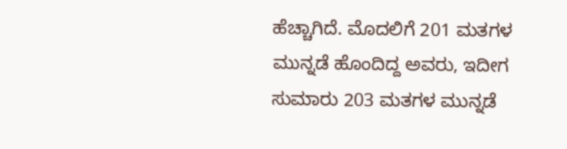ಹೆಚ್ಚಾಗಿದೆ. ಮೊದಲಿಗೆ 201 ಮತಗಳ ಮುನ್ನಡೆ ಹೊಂದಿದ್ದ ಅವರು, ಇದೀಗ ಸುಮಾರು 203 ಮತಗಳ ಮುನ್ನಡೆ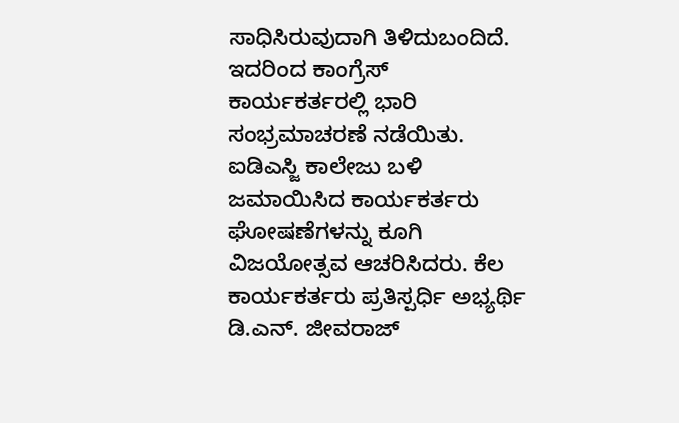ಸಾಧಿಸಿರುವುದಾಗಿ ತಿಳಿದುಬಂದಿದೆ.
ಇದರಿಂದ ಕಾಂಗ್ರೆಸ್ ಕಾರ್ಯಕರ್ತರಲ್ಲಿ ಭಾರಿ ಸಂಭ್ರಮಾಚರಣೆ ನಡೆಯಿತು. ಐಡಿಎಸ್ಜಿ ಕಾಲೇಜು ಬಳಿ ಜಮಾಯಿಸಿದ ಕಾರ್ಯಕರ್ತರು ಘೋಷಣೆಗಳನ್ನು ಕೂಗಿ ವಿಜಯೋತ್ಸವ ಆಚರಿಸಿದರು. ಕೆಲ ಕಾರ್ಯಕರ್ತರು ಪ್ರತಿಸ್ಪರ್ಧಿ ಅಭ್ಯರ್ಥಿ ಡಿ.ಎನ್. ಜೀವರಾಜ್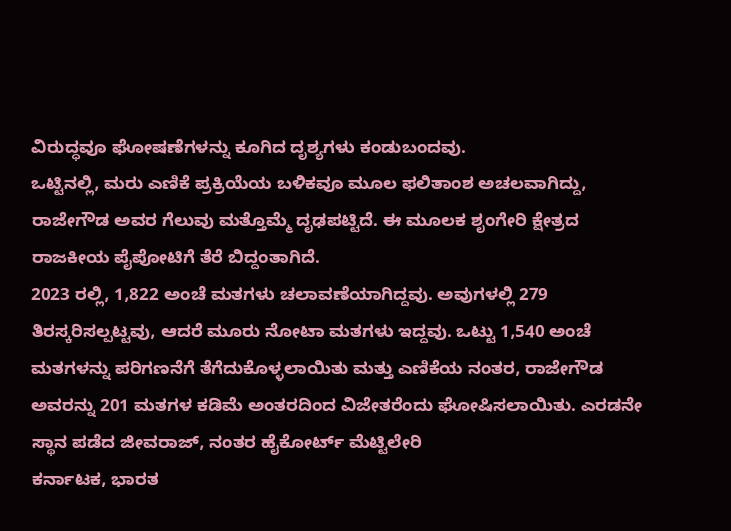ವಿರುದ್ಧವೂ ಘೋಷಣೆಗಳನ್ನು ಕೂಗಿದ ದೃಶ್ಯಗಳು ಕಂಡುಬಂದವು.
ಒಟ್ಟಿನಲ್ಲಿ, ಮರು ಎಣಿಕೆ ಪ್ರಕ್ರಿಯೆಯ ಬಳಿಕವೂ ಮೂಲ ಫಲಿತಾಂಶ ಅಚಲವಾಗಿದ್ದು, ರಾಜೇಗೌಡ ಅವರ ಗೆಲುವು ಮತ್ತೊಮ್ಮೆ ದೃಢಪಟ್ಟಿದೆ. ಈ ಮೂಲಕ ಶೃಂಗೇರಿ ಕ್ಷೇತ್ರದ ರಾಜಕೀಯ ಪೈಪೋಟಿಗೆ ತೆರೆ ಬಿದ್ದಂತಾಗಿದೆ.
2023 ರಲ್ಲಿ, 1,822 ಅಂಚೆ ಮತಗಳು ಚಲಾವಣೆಯಾಗಿದ್ದವು. ಅವುಗಳಲ್ಲಿ 279 ತಿರಸ್ಕರಿಸಲ್ಪಟ್ಟವು, ಆದರೆ ಮೂರು ನೋಟಾ ಮತಗಳು ಇದ್ದವು. ಒಟ್ಟು 1,540 ಅಂಚೆ ಮತಗಳನ್ನು ಪರಿಗಣನೆಗೆ ತೆಗೆದುಕೊಳ್ಳಲಾಯಿತು ಮತ್ತು ಎಣಿಕೆಯ ನಂತರ, ರಾಜೇಗೌಡ ಅವರನ್ನು 201 ಮತಗಳ ಕಡಿಮೆ ಅಂತರದಿಂದ ವಿಜೇತರೆಂದು ಘೋಷಿಸಲಾಯಿತು. ಎರಡನೇ ಸ್ಥಾನ ಪಡೆದ ಜೀವರಾಜ್, ನಂತರ ಹೈಕೋರ್ಟ್ ಮೆಟ್ಟಿಲೇರಿ
ಕರ್ನಾಟಕ, ಭಾರತ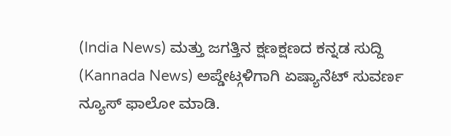(India News) ಮತ್ತು ಜಗತ್ತಿನ ಕ್ಷಣಕ್ಷಣದ ಕನ್ನಡ ಸುದ್ದಿ (Kannada News) ಅಪ್ಡೇಟ್ಗಳಿಗಾಗಿ ಏಷ್ಯಾನೆಟ್ ಸುವರ್ಣ ನ್ಯೂಸ್ ಫಾಲೋ ಮಾಡಿ.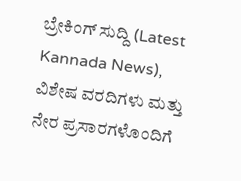ಬ್ರೇಕಿಂಗ್ ಸುದ್ದಿ (Latest Kannada News), ವಿಶೇಷ ವರದಿಗಳು ಮತ್ತು ನೇರ ಪ್ರಸಾರಗಳೊಂದಿಗೆ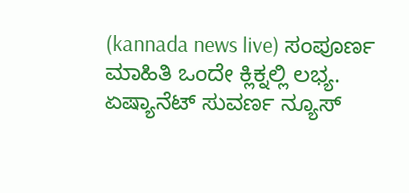(kannada news live) ಸಂಪೂರ್ಣ ಮಾಹಿತಿ ಒಂದೇ ಕ್ಲಿಕ್ನಲ್ಲಿ ಲಭ್ಯ. ಏಷ್ಯಾನೆಟ್ ಸುವರ್ಣ ನ್ಯೂಸ್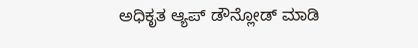ಅಧಿಕೃತ ಆ್ಯಪ್ ಡೌನ್ಲೋಡ್ ಮಾಡಿ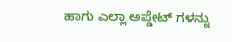ಹಾಗು ಎಲ್ಲಾ ಅಪ್ಡೇಟ್ ಗಳನ್ನು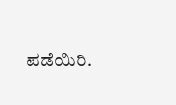ಪಡೆಯಿರಿ.